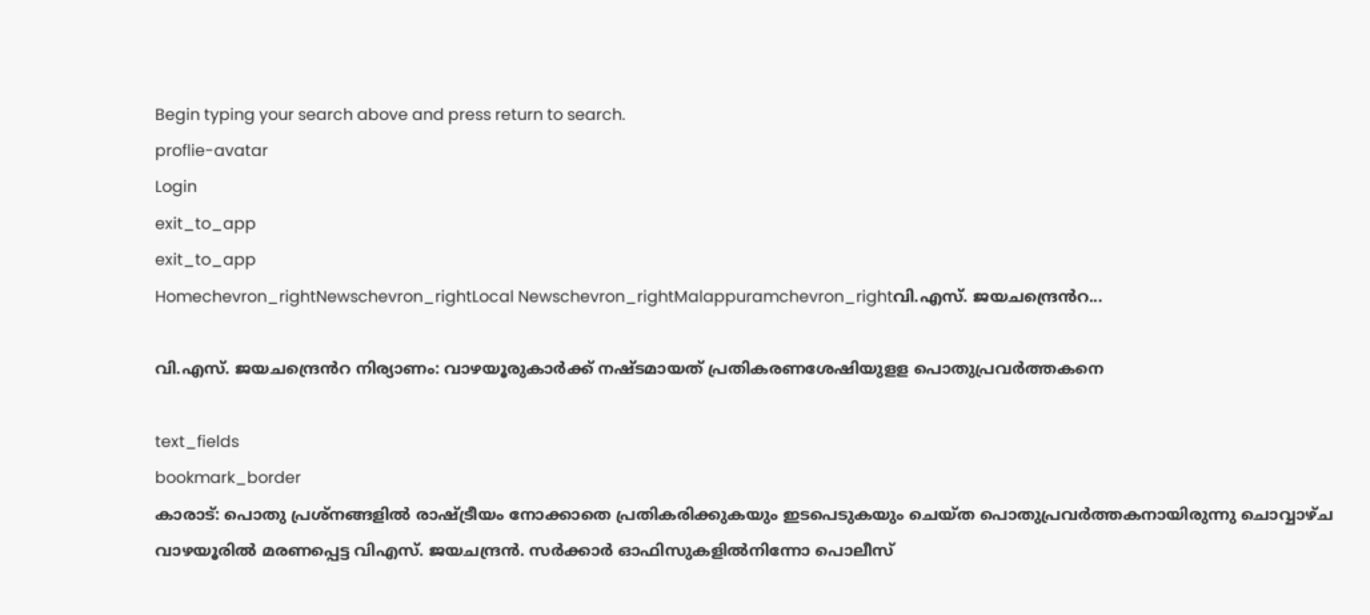Begin typing your search above and press return to search.
proflie-avatar
Login
exit_to_app
exit_to_app
Homechevron_rightNewschevron_rightLocal Newschevron_rightMalappuramchevron_rightവി.എസ്. ജയചന്ദ്രെൻറ...

വി.എസ്. ജയചന്ദ്രെൻറ നിര്യാണം: വാഴയൂരുകാർക്ക് നഷ്ടമായത് പ്രതികരണശേഷിയുളള പൊതുപ്രവർത്തകനെ

text_fields
bookmark_border
കാരാട്: പൊതു പ്രശ്നങ്ങളിൽ രാഷ്ട്രീയം നോക്കാതെ പ്രതികരിക്കുകയും ഇടപെടുകയും ചെയ്ത പൊതുപ്രവർത്തകനായിരുന്നു ചൊവ്വാഴ്ച വാഴയൂരിൽ മരണപ്പെട്ട വിഎസ്. ജയചന്ദ്രൻ. സർക്കാർ ഓഫിസുകളിൽനിന്നോ പൊലീസ്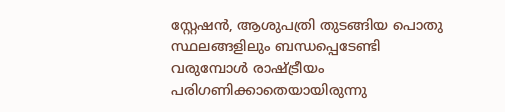സ്റ്റേഷൻ, ആശുപത്രി തുടങ്ങിയ പൊതു സ്ഥലങ്ങളിലും ബന്ധപ്പെടേണ്ടി വരുമ്പോൾ രാഷ്ട്രീയം പരിഗണിക്കാതെയായിരുന്നു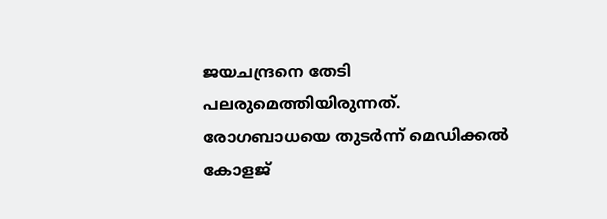ജയചന്ദ്രനെ തേടി പലരുമെത്തിയിരുന്നത്. രോഗബാധയെ തുടർന്ന് മെഡിക്കൽ കോളജ്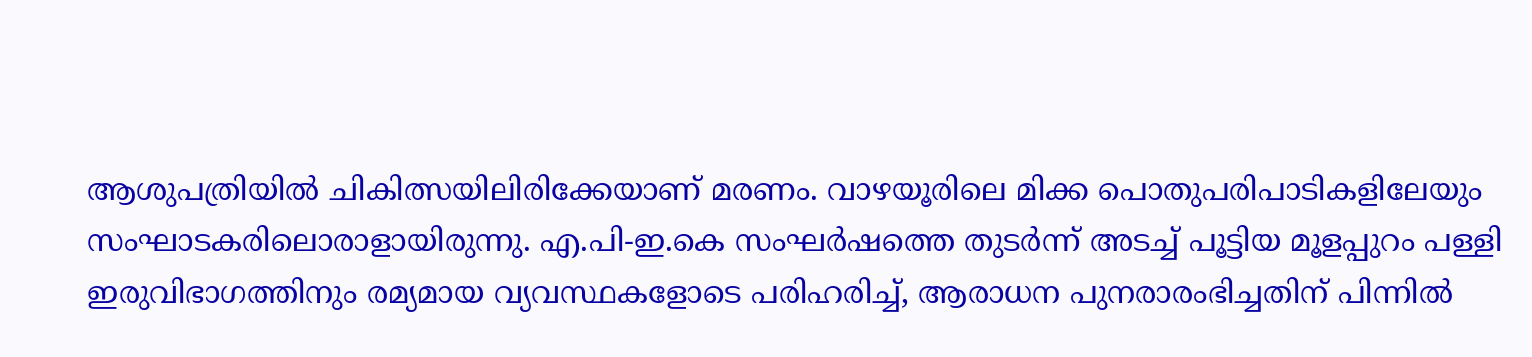ആശുപത്രിയിൽ ചികിത്സയിലിരിക്കേയാണ് മരണം. വാഴയൂരിലെ മിക്ക പൊതുപരിപാടികളിലേയും സംഘാടകരിലൊരാളായിരുന്നു. എ.പി-ഇ.കെ സംഘർഷത്തെ തുടർന്ന് അടച്ച് പൂട്ടിയ മൂളപ്പുറം പള്ളി ഇരുവിഭാഗത്തിനും രമ്യമായ വ്യവസ്ഥകളോടെ പരിഹരിച്ച്, ആരാധന പുനരാരംഭിച്ചതിന് പിന്നിൽ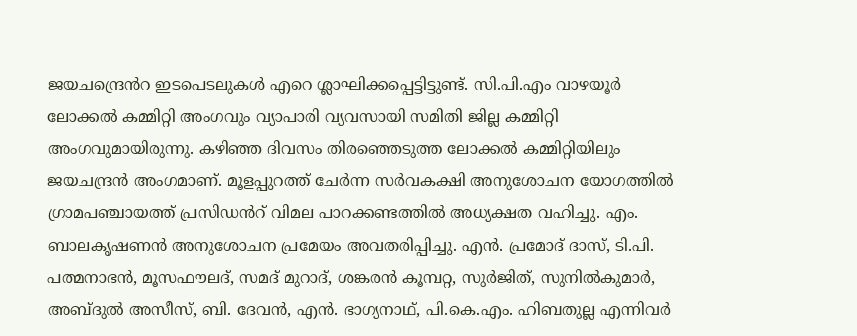ജയചന്ദ്രെൻറ ഇടപെടലുകൾ എറെ ശ്ലാഘിക്കപ്പെട്ടിട്ടുണ്ട്. സി.പി.എം വാഴയൂർ ലോക്കൽ കമ്മിറ്റി അംഗവും വ്യാപാരി വ്യവസായി സമിതി ജില്ല കമ്മിറ്റി അംഗവുമായിരുന്നു. കഴിഞ്ഞ ദിവസം തിരഞ്ഞെടുത്ത ലോക്കൽ കമ്മിറ്റിയിലും ജയചന്ദ്രൻ അംഗമാണ്. മൂളപ്പുറത്ത് ചേർന്ന സർവകക്ഷി അനുശോചന യോഗത്തിൽ ഗ്രാമപഞ്ചായത്ത് പ്രസിഡൻറ് വിമല പാറക്കണ്ടത്തിൽ അധ്യക്ഷത വഹിച്ചു. എം. ബാലകൃഷണൻ അനുശോചന പ്രമേയം അവതരിപ്പിച്ചു. എൻ. പ്രമോദ് ദാസ്, ടി.പി. പത്മനാഭൻ, മൂസഫൗലദ്, സമദ് മുറാദ്, ശങ്കരൻ കൂമ്പറ്റ, സുർജിത്, സുനിൽകുമാർ, അബ്ദുൽ അസീസ്, ബി. ദേവൻ, എൻ. ഭാഗ്യനാഥ്, പി.കെ.എം. ഹിബതുല്ല എന്നിവർ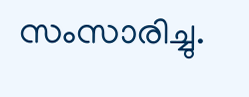സംസാരിച്ചു.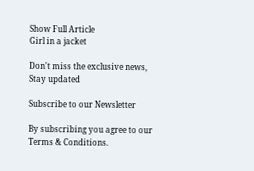Show Full Article
Girl in a jacket

Don't miss the exclusive news, Stay updated

Subscribe to our Newsletter

By subscribing you agree to our Terms & Conditions.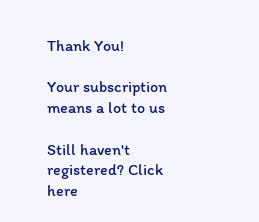Thank You!

Your subscription means a lot to us

Still haven't registered? Click here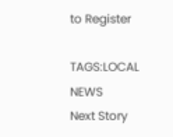to Register

TAGS:LOCAL NEWS
Next Story